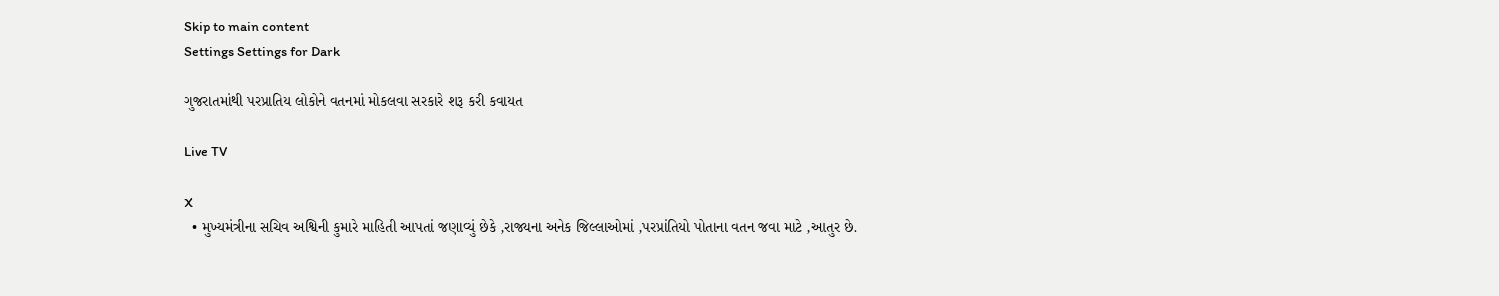Skip to main content
Settings Settings for Dark

ગુજરાતમાંથી પરપ્રાતિય લોકોને વતનમાં મોકલવા સરકારે શરૂ કરી કવાયત

Live TV

X
  • મુખ્યમંત્રીના સચિવ અશ્વિની કુમારે માહિતી આપતાં જણાવ્યું છેકે ,રાજ્યના અનેક જિલ્લાઓમાં ,પરપ્રાંતિયો પોતાના વતન જવા માટે ,આતુર છે.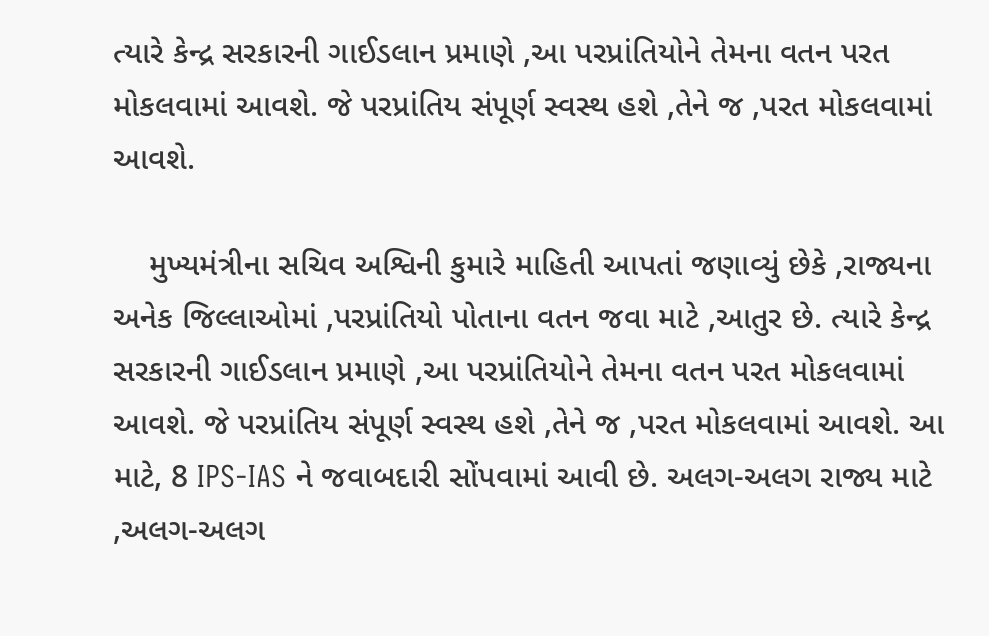ત્યારે કેન્દ્ર સરકારની ગાઈડલાન પ્રમાણે ,આ પરપ્રાંતિયોને તેમના વતન પરત મોકલવામાં આવશે. જે પરપ્રાંતિય સંપૂર્ણ સ્વસ્થ હશે ,તેને જ ,પરત મોકલવામાં આવશે.

    મુખ્યમંત્રીના સચિવ અશ્વિની કુમારે માહિતી આપતાં જણાવ્યું છેકે ,રાજ્યના અનેક જિલ્લાઓમાં ,પરપ્રાંતિયો પોતાના વતન જવા માટે ,આતુર છે. ત્યારે કેન્દ્ર સરકારની ગાઈડલાન પ્રમાણે ,આ પરપ્રાંતિયોને તેમના વતન પરત મોકલવામાં આવશે. જે પરપ્રાંતિય સંપૂર્ણ સ્વસ્થ હશે ,તેને જ ,પરત મોકલવામાં આવશે. આ માટે, 8 IPS-IAS ને જવાબદારી સોંપવામાં આવી છે. અલગ-અલગ રાજ્ય માટે ,અલગ-અલગ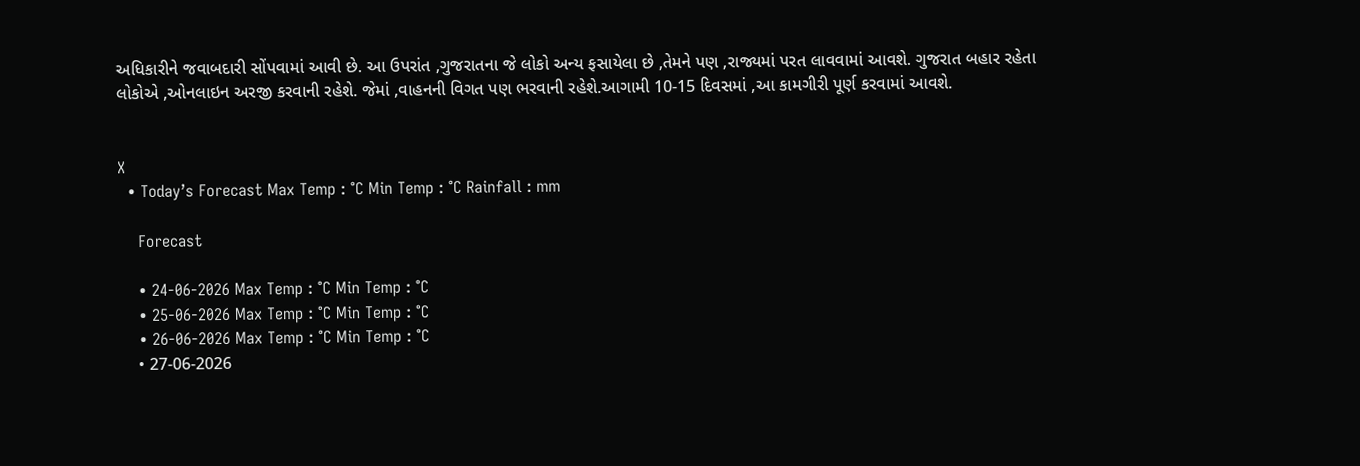અધિકારીને જવાબદારી સોંપવામાં આવી છે. આ ઉપરાંત ,ગુજરાતના જે લોકો અન્ય ફસાયેલા છે ,તેમને પણ ,રાજ્યમાં પરત લાવવામાં આવશે. ગુજરાત બહાર રહેતા લોકોએ ,ઓનલાઇન અરજી કરવાની રહેશે. જેમાં ,વાહનની વિગત પણ ભરવાની રહેશે.આગામી 10-15 દિવસમાં ,આ કામગીરી પૂર્ણ કરવામાં આવશે.


X
  • Today’s Forecast Max Temp : °C Min Temp : °C Rainfall : mm

    Forecast

    • 24-06-2026 Max Temp : °C Min Temp : °C
    • 25-06-2026 Max Temp : °C Min Temp : °C
    • 26-06-2026 Max Temp : °C Min Temp : °C
    • 27-06-2026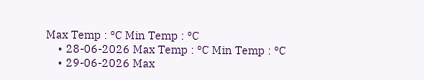Max Temp : °C Min Temp : °C
    • 28-06-2026 Max Temp : °C Min Temp : °C
    • 29-06-2026 Max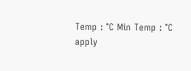Temp : °C Min Temp : °C
apply